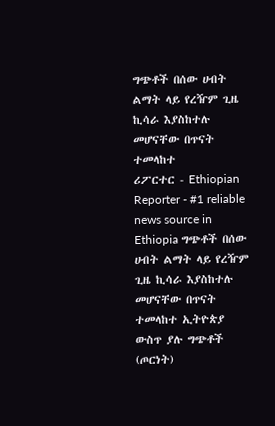ግጭቶች በሰው ሀብት ልማት ላይ የረዥም ጊዜ ኪሳራ እያስከተሉ መሆናቸው በጥናት ተመላከተ
ሪፖርተር - Ethiopian Reporter - #1 reliable news source in Ethiopia ግጭቶች በሰው ሀብት ልማት ላይ የረዥም ጊዜ ኪሳራ እያስከተሉ መሆናቸው በጥናት ተመላከተ ኢትዮጵያ ውስጥ ያሉ ግጭቶች (ጦርነት)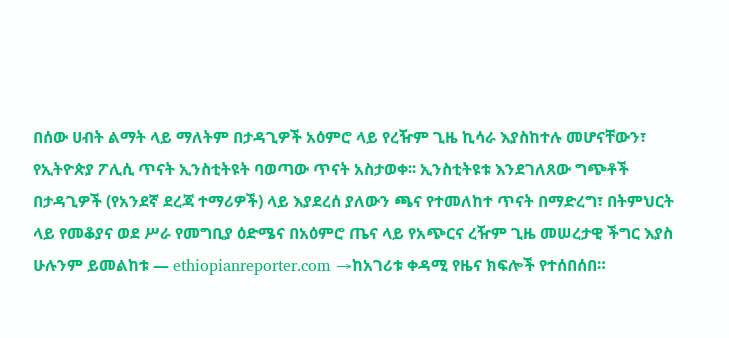በሰው ሀብት ልማት ላይ ማለትም በታዳጊዎች አዕምሮ ላይ የረዥም ጊዜ ኪሳራ እያስከተሉ መሆናቸውን፣ የኢትዮጵያ ፖሊሲ ጥናት ኢንስቲትዩት ባወጣው ጥናት አስታወቀ፡፡ ኢንስቲትዩቱ እንደገለጸው ግጭቶች በታዳጊዎች (የአንደኛ ደረጃ ተማሪዎች) ላይ እያደረሰ ያለውን ጫና የተመለከተ ጥናት በማድረግ፣ በትምህርት ላይ የመቆያና ወደ ሥራ የመግቢያ ዕድሜና በአዕምሮ ጤና ላይ የአጭርና ረዥም ጊዜ መሠረታዊ ችግር እያስ
ሁሉንም ይመልከቱ — ethiopianreporter.com →ከአገሪቱ ቀዳሚ የዜና ክፍሎች የተሰበሰበ።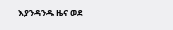እያንዳንዱ ዜና ወደ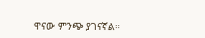ዋናው ምንጭ ያገናኛል።